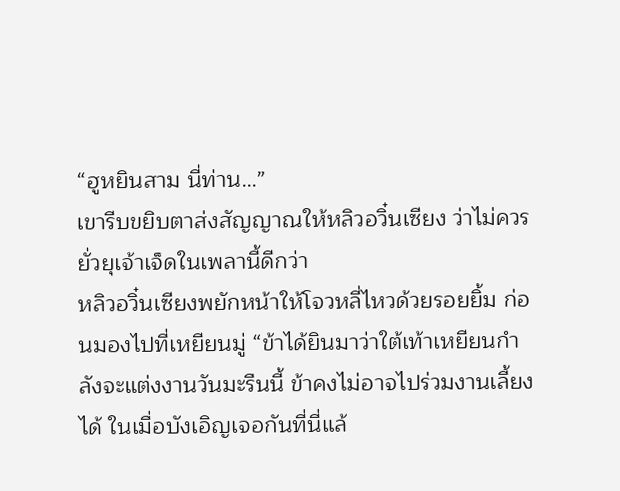“ฮูหยินสาม นี่ท่าน…”
เขารีบขยิบตาส่งสัญญาณให้หลิวอวิ๋นเซียง ว่าไม่ควรยั่วยุเจ้าเจ็ดในเพลานี้ดีกว่า
หลิวอวิ๋นเซียงพยักหน้าให้โจวหลี่ไหวด้วยรอยยิ้ม ก่อนมองไปที่เหยียนมู่ “ข้าได้ยินมาว่าใต้เท้าเหยียนกำลังจะแต่งงานวันมะรืนนี้ ข้าคงไม่อาจไปร่วมงานเลี้ยงได้ ในเมื่อบังเอิญเจอกันที่นี่แล้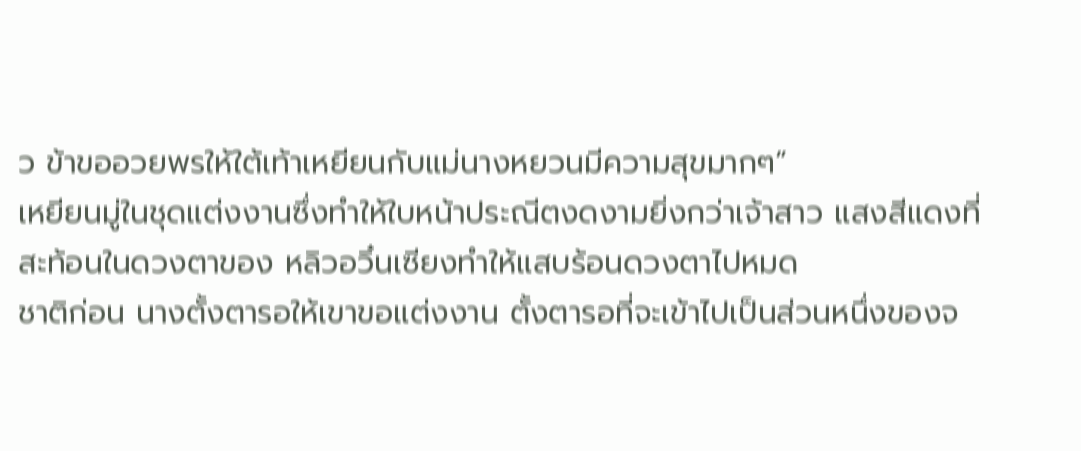ว ข้าขออวยพรให้ใต้เท้าเหยียนกับแม่นางหยวนมีความสุขมากๆ”
เหยียนมู่ในชุดแต่งงานซึ่งทำให้ใบหน้าประณีตงดงามยิ่งกว่าเจ้าสาว แสงสีแดงที่สะท้อนในดวงตาของ หลิวอวิ๋นเซียงทำให้แสบร้อนดวงตาไปหมด
ชาติก่อน นางตั้งตารอให้เขาขอแต่งงาน ตั้งตารอที่จะเข้าไปเป็นส่วนหนึ่งของจ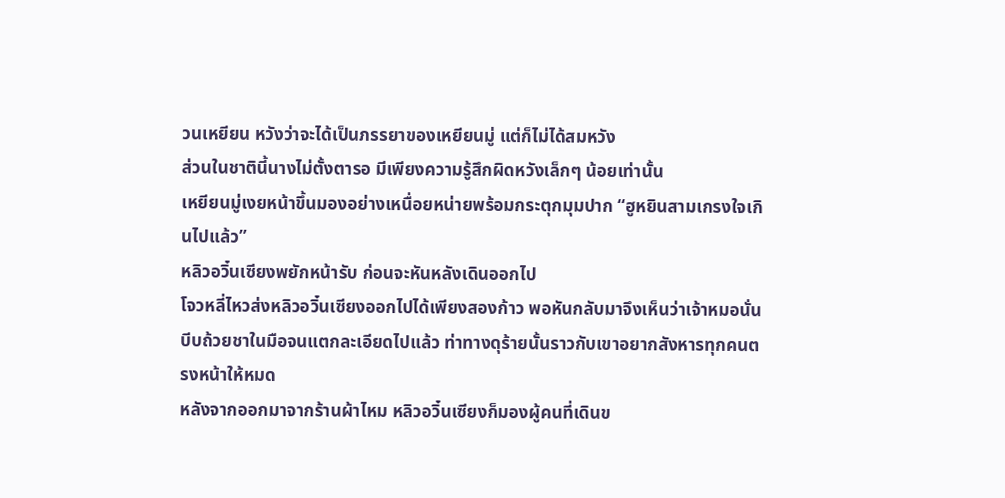วนเหยียน หวังว่าจะได้เป็นภรรยาของเหยียนมู่ แต่ก็ไม่ได้สมหวัง
ส่วนในชาตินี้นางไม่ตั้งตารอ มีเพียงความรู้สึกผิดหวังเล็กๆ น้อยเท่านั้น
เหยียนมู่เงยหน้าขึ้นมองอย่างเหนื่อยหน่ายพร้อมกระตุกมุมปาก “ฮูหยินสามเกรงใจเกินไปแล้ว”
หลิวอวิ๋นเซียงพยักหน้ารับ ก่อนจะหันหลังเดินออกไป
โจวหลี่ไหวส่งหลิวอวิ๋นเซียงออกไปได้เพียงสองก้าว พอหันกลับมาจึงเห็นว่าเจ้าหมอนั่นบีบถ้วยชาในมือจนแตกละเอียดไปแล้ว ท่าทางดุร้ายนั้นราวกับเขาอยากสังหารทุกคนตรงหน้าให้หมด
หลังจากออกมาจากร้านผ้าไหม หลิวอวิ๋นเซียงก็มองผู้คนที่เดินข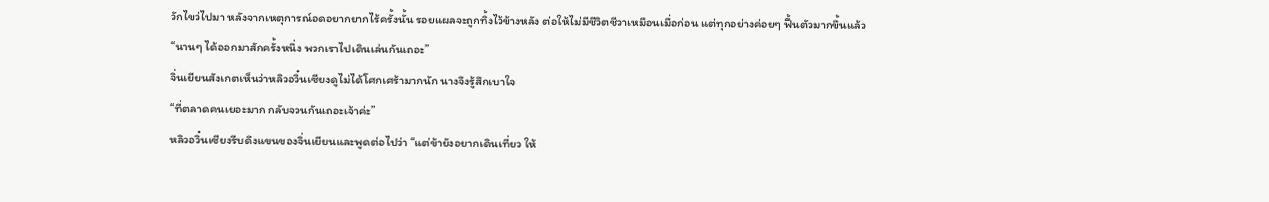วักไขว่ไปมา หลังจากเหตุการณ์อดอยากยากไร้ครั้งนั้น รอยแผลจะถูกทิ้งไว้ข้างหลัง ต่อให้ไม่มีชีวิตชีวาเหมือนเมื่อก่อน แต่ทุกอย่างค่อยๆ ฟื้นตัวมากขึ้นแล้ว
“นานๆ ได้ออกมาสักครั้งหนึ่ง พวกเราไปเดินเล่นกันเถอะ”
จิ่นเยียนสังเกตเห็นว่าหลิวอวิ๋นเซียงดูไม่ได้โศกเศร้ามากนัก นางจึงรู้สึกเบาใจ
“ที่ตลาดคนเยอะมาก กลับจวนกันเถอะเจ้าค่ะ”
หลิวอวิ๋นเซียงรีบดึงแขนของจิ่นเยียนและพูดต่อไปว่า “แต่ข้ายังอยากเดินเที่ยว ให้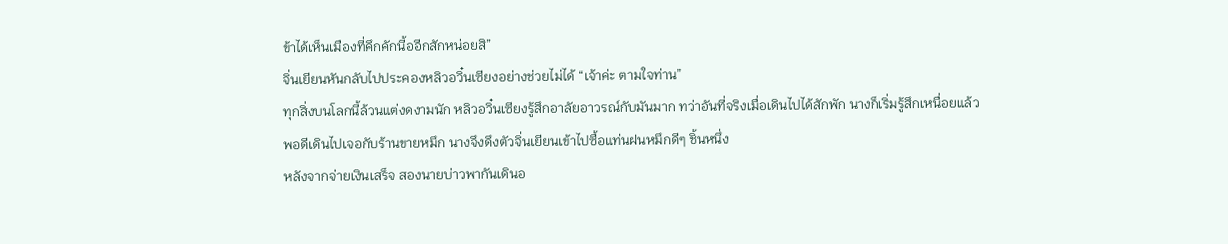ข้าได้เห็นเมืองที่คึกคักนี้ออีกสักหน่อยสิ”
จิ่นเยียนหันกลับไปประคองหลิวอวิ๋นเซียงอย่างช่วยไม่ได้ “เจ้าค่ะ ตามใจท่าน”
ทุกสิ่งบนโลกนี้ล้วนแต่งดงามนัก หลิวอวิ๋นเซียงรู้สึกอาลัยอาวรณ์กับมันมาก ทว่าอันที่จริงเมื่อเดินไปได้สักพัก นางก็เริ่มรู้สึกเหนื่อยแล้ว พอดีเดินไปเจอกับร้านขายหมึก นางจึงดึงตัวจิ่นเยียนเข้าไปซื้อแท่นฝนหมึกดีๆ ชิ้นหนึ่ง
หลังจากจ่ายเงินเสร็จ สองนายบ่าวพากันเดินอ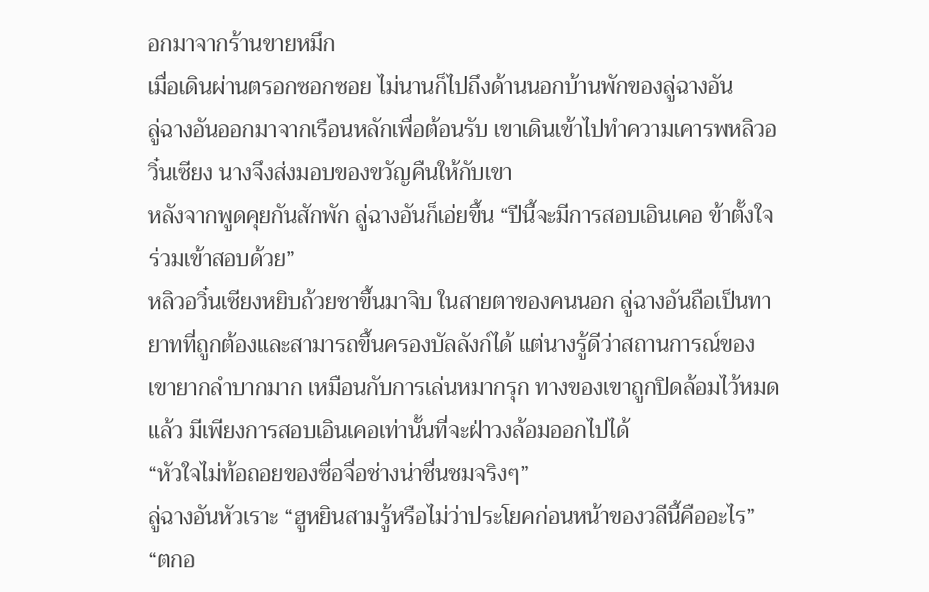อกมาจากร้านขายหมึก
เมื่อเดินผ่านตรอกซอกซอย ไม่นานก็ไปถึงด้านนอกบ้านพักของลู่ฉางอัน
ลู่ฉางอันออกมาจากเรือนหลักเพื่อต้อนรับ เขาเดินเข้าไปทำความเคารพหลิวอวิ๋นเซียง นางจึงส่งมอบของขวัญคืนให้กับเขา
หลังจากพูดคุยกันสักพัก ลู่ฉางอันก็เอ่ยขึ้น “ปีนี้จะมีการสอบเอินเคอ ข้าตั้งใจร่วมเข้าสอบด้วย”
หลิวอวิ๋นเซียงหยิบถ้วยชาขึ้นมาจิบ ในสายตาของคนนอก ลู่ฉางอันถือเป็นทายาทที่ถูกต้องและสามารถขึ้นครองบัลลังก์ได้ แต่นางรู้ดีว่าสถานการณ์ของเขายากลำบากมาก เหมือนกับการเล่นหมากรุก ทางของเขาถูกปิดล้อมไว้หมดแล้ว มีเพียงการสอบเอินเคอเท่านั้นที่จะฝ่าวงล้อมออกไปได้
“หัวใจไม่ท้อถอยของซื่อจื่อช่างน่าชื่นชมจริงๆ”
ลู่ฉางอันหัวเราะ “ฮูหยินสามรู้หรือไม่ว่าประโยคก่อนหน้าของวลีนี้คืออะไร”
“ตกอ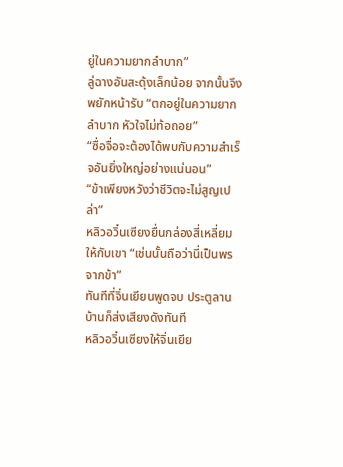ยู่ในความยากลำบาก”
ลู่ฉางอันสะดุ้งเล็กน้อย จากนั้นจึงพยักหน้ารับ “ตกอยู่ในความยากลำบาก หัวใจไม่ท้อถอย”
“ซื่อจื่อจะต้องได้พบกับความสำเร็จอันยิ่งใหญ่อย่างแน่นอน”
“ข้าเพียงหวังว่าชีวิตจะไม่สูญเปล่า”
หลิวอวิ๋นเซียงยื่นกล่องสี่เหลี่ยมให้กับเขา “เช่นนั้นถือว่านี่เป็นพรจากข้า”
ทันทีที่จิ่นเยียนพูดจบ ประตูลานบ้านก็ส่งเสียงดังทันที
หลิวอวิ๋นเซียงให้จิ่นเยีย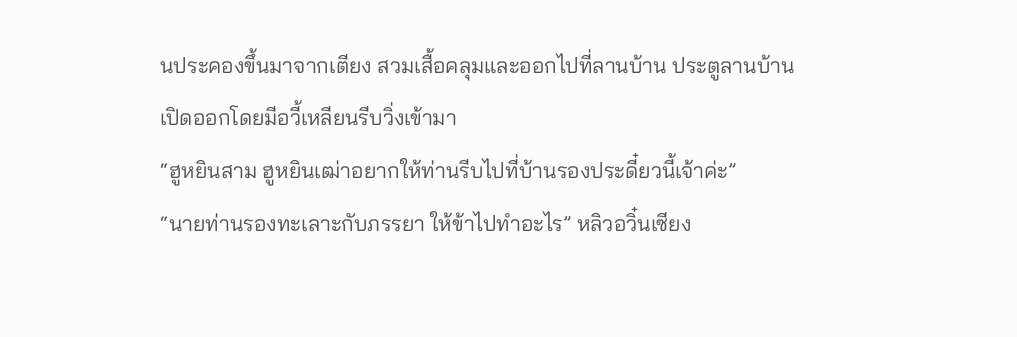นประคองขึ้นมาจากเตียง สวมเสื้อคลุมและออกไปที่ลานบ้าน ประตูลานบ้านเปิดออกโดยมีอวี้เหลียนรีบวิ่งเข้ามา
“ฮูหยินสาม ฮูหยินเฒ่าอยากให้ท่านรีบไปที่บ้านรองประดี๋ยวนี้เจ้าค่ะ”
“นายท่านรองทะเลาะกับภรรยา ให้ข้าไปทำอะไร” หลิวอวิ๋นเซียง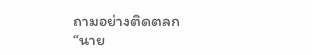ถามอย่างติดตลก
“นาย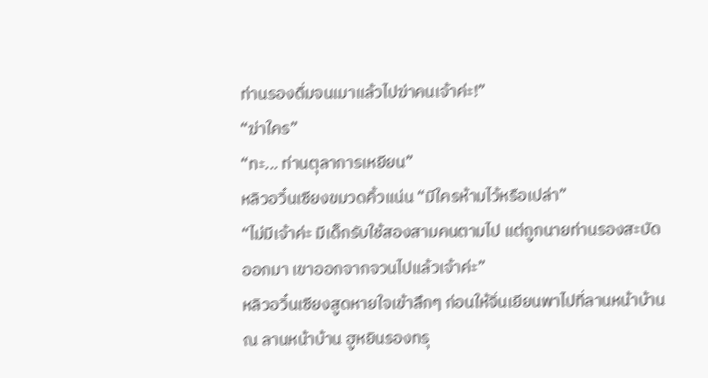ท่านรองดื่มจนเมาแล้วไปฆ่าคนเจ้าค่ะ!”
“ฆ่าใคร”
“ทะ... ท่านตุลาการเหยียน”
หลิวอวิ๋นเซียงขมวดคิ้วแน่น “มีใครห้ามไว้หรือเปล่า”
“ไม่มีเจ้าค่ะ มีเด็กรับใช้สองสามคนตามไป แต่ถูกนายท่านรองสะบัดออกมา เขาออกจากจวนไปแล้วเจ้าค่ะ”
หลิวอวิ๋นเซียงสูดหายใจเข้าลึกๆ ก่อนให้จิ่นเยียนพาไปที่ลานหน้าบ้าน
ณ ลานหน้าบ้าน ฮูหยินรองทรุ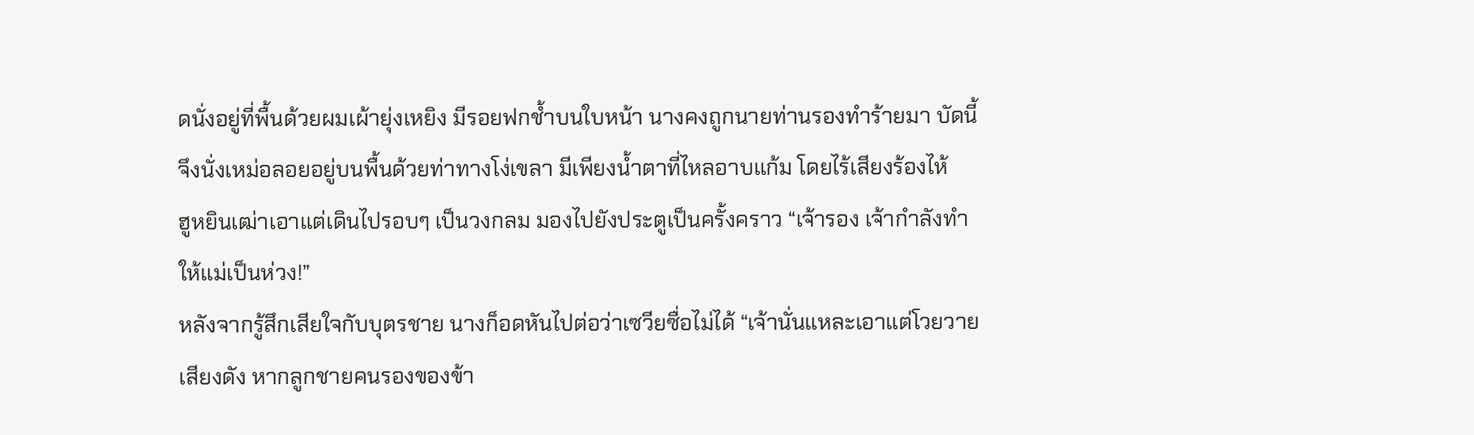ดนั่งอยู่ที่พื้นด้วยผมเผ้ายุ่งเหยิง มีรอยฟกช้ำบนใบหน้า นางคงถูกนายท่านรองทำร้ายมา บัดนี้จึงนั่งเหม่อลอยอยู่บนพื้นด้วยท่าทางโง่เขลา มีเพียงน้ำตาที่ไหลอาบแก้ม โดยไร้เสียงร้องไห้
ฮูหยินเฒ่าเอาแต่เดินไปรอบๆ เป็นวงกลม มองไปยังประตูเป็นครั้งคราว “เจ้ารอง เจ้ากำลังทำให้แม่เป็นห่วง!”
หลังจากรู้สึกเสียใจกับบุตรชาย นางก็อดหันไปต่อว่าเซวียซื่อไม่ได้ “เจ้านั่นแหละเอาแต่โวยวายเสียงดัง หากลูกชายคนรองของข้า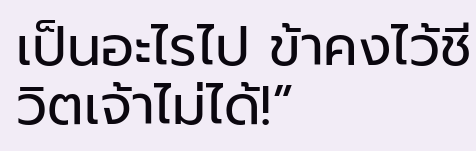เป็นอะไรไป ข้าคงไว้ชีวิตเจ้าไม่ได้!”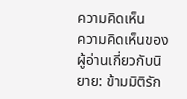ความคิดเห็น
ความคิดเห็นของผู้อ่านเกี่ยวกับนิยาย: ข้ามมิติรัก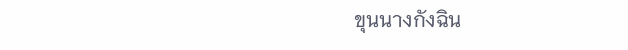ขุนนางกังฉิน